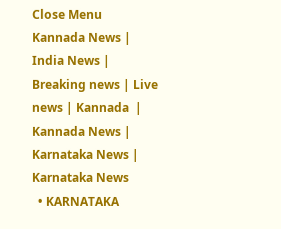Close Menu
Kannada News | India News | Breaking news | Live news | Kannada  | Kannada News | Karnataka News | Karnataka News
  • KARNATAKA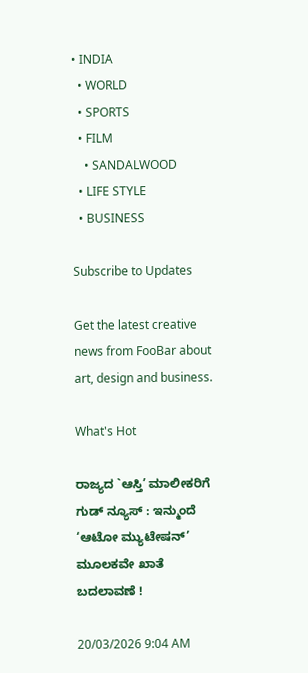• INDIA
  • WORLD
  • SPORTS
  • FILM
    • SANDALWOOD
  • LIFE STYLE
  • BUSINESS

Subscribe to Updates

Get the latest creative news from FooBar about art, design and business.

What's Hot

ರಾಜ್ಯದ `ಆಸ್ತಿ’ ಮಾಲೀಕರಿಗೆ ಗುಡ್ ನ್ಯೂಸ್ : ಇನ್ಮುಂದೆ ‘ಆಟೋ ಮ್ಯುಟೇಷನ್’ ಮೂಲಕವೇ ಖಾತೆ ಬದಲಾವಣೆ !

20/03/2026 9:04 AM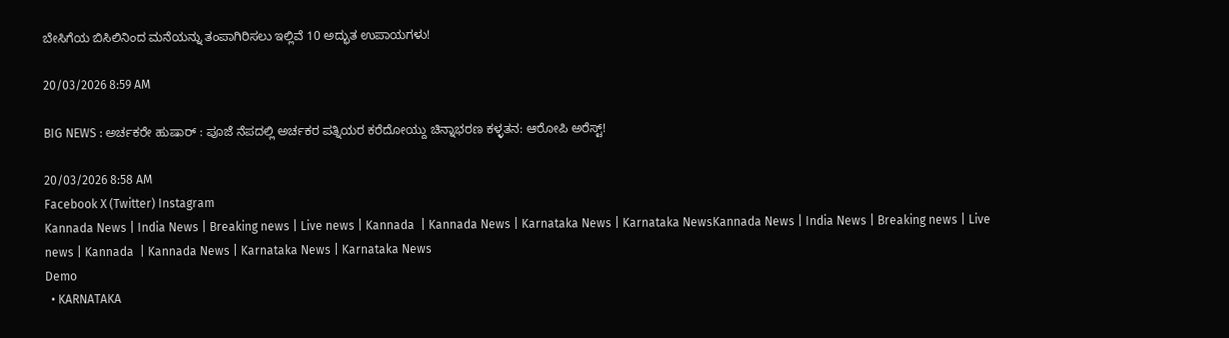ಬೇಸಿಗೆಯ ಬಿಸಿಲಿನಿಂದ ಮನೆಯನ್ನು ತಂಪಾಗಿರಿಸಲು ಇಲ್ಲಿವೆ 10 ಅದ್ಭುತ ಉಪಾಯಗಳು!

20/03/2026 8:59 AM

BIG NEWS : ಅರ್ಚಕರೇ ಹುಷಾರ್ : ಪೂಜೆ ನೆಪದಲ್ಲಿ ಅರ್ಚಕರ ಪತ್ನಿಯರ ಕರೆದೋಯ್ದು ಚಿನ್ನಾಭರಣ ಕಳ್ಳತನ: ಆರೋಪಿ ಅರೆಸ್ಟ್!

20/03/2026 8:58 AM
Facebook X (Twitter) Instagram
Kannada News | India News | Breaking news | Live news | Kannada  | Kannada News | Karnataka News | Karnataka NewsKannada News | India News | Breaking news | Live news | Kannada  | Kannada News | Karnataka News | Karnataka News
Demo
  • KARNATAKA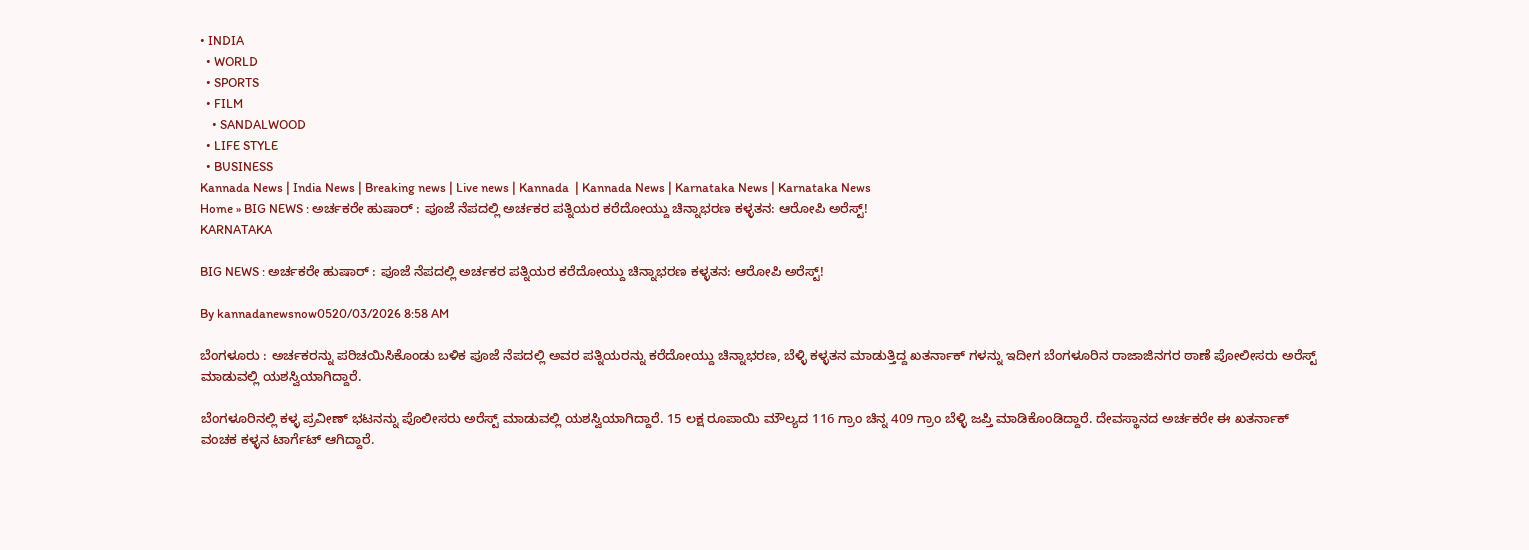• INDIA
  • WORLD
  • SPORTS
  • FILM
    • SANDALWOOD
  • LIFE STYLE
  • BUSINESS
Kannada News | India News | Breaking news | Live news | Kannada  | Kannada News | Karnataka News | Karnataka News
Home » BIG NEWS : ಅರ್ಚಕರೇ ಹುಷಾರ್ : ಪೂಜೆ ನೆಪದಲ್ಲಿ ಅರ್ಚಕರ ಪತ್ನಿಯರ ಕರೆದೋಯ್ದು ಚಿನ್ನಾಭರಣ ಕಳ್ಳತನ: ಆರೋಪಿ ಅರೆಸ್ಟ್!
KARNATAKA

BIG NEWS : ಅರ್ಚಕರೇ ಹುಷಾರ್ : ಪೂಜೆ ನೆಪದಲ್ಲಿ ಅರ್ಚಕರ ಪತ್ನಿಯರ ಕರೆದೋಯ್ದು ಚಿನ್ನಾಭರಣ ಕಳ್ಳತನ: ಆರೋಪಿ ಅರೆಸ್ಟ್!

By kannadanewsnow0520/03/2026 8:58 AM

ಬೆಂಗಳೂರು : ಅರ್ಚಕರನ್ನು ಪರಿಚಯಿಸಿಕೊಂಡು ಬಳಿಕ ಪೂಜೆ ನೆಪದಲ್ಲಿ ಅವರ ಪತ್ನಿಯರನ್ನು ಕರೆದೋಯ್ದು ಚಿನ್ನಾಭರಣ, ಬೆಳ್ಳಿ ಕಳ್ಳತನ ಮಾಡುತ್ತಿದ್ದ ಖತರ್ನಾಕ್ ಗಳನ್ನು ಇದೀಗ ಬೆಂಗಳೂರಿನ ರಾಜಾಜಿನಗರ ಠಾಣೆ ಪೋಲೀಸರು ಅರೆಸ್ಟ್ ಮಾಡುವಲ್ಲಿ ಯಶಸ್ವಿಯಾಗಿದ್ದಾರೆ.

ಬೆಂಗಳೂರಿನಲ್ಲಿ ಕಳ್ಳ ಪ್ರವೀಣ್ ಭಟನನ್ನು ಪೊಲೀಸರು ಅರೆಸ್ಟ್ ಮಾಡುವಲ್ಲಿ ಯಶಸ್ವಿಯಾಗಿದ್ದಾರೆ. 15 ಲಕ್ಷ ರೂಪಾಯಿ ಮೌಲ್ಯದ 116 ಗ್ರಾಂ ಚಿನ್ನ 409 ಗ್ರಾಂ ಬೆಳ್ಳಿ ಜಪ್ತಿ ಮಾಡಿಕೊಂಡಿದ್ದಾರೆ. ದೇವಸ್ಥಾನದ ಅರ್ಚಕರೇ ಈ ಖತರ್ನಾಕ್ ವಂಚಕ ಕಳ್ಳನ ಟಾರ್ಗೆಟ್ ಆಗಿದ್ದಾರೆ.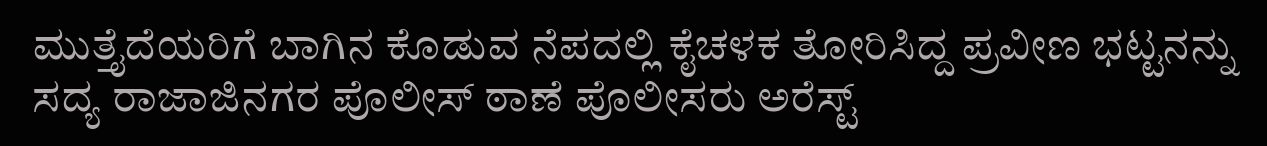ಮುತ್ತೈದೆಯರಿಗೆ ಬಾಗಿನ ಕೊಡುವ ನೆಪದಲ್ಲಿ ಕೈಚಳಕ ತೋರಿಸಿದ್ದ ಪ್ರವೀಣ ಭಟ್ಟನನ್ನು ಸದ್ಯ ರಾಜಾಜಿನಗರ ಪೊಲೀಸ್ ಠಾಣೆ ಪೊಲೀಸರು ಅರೆಸ್ಟ್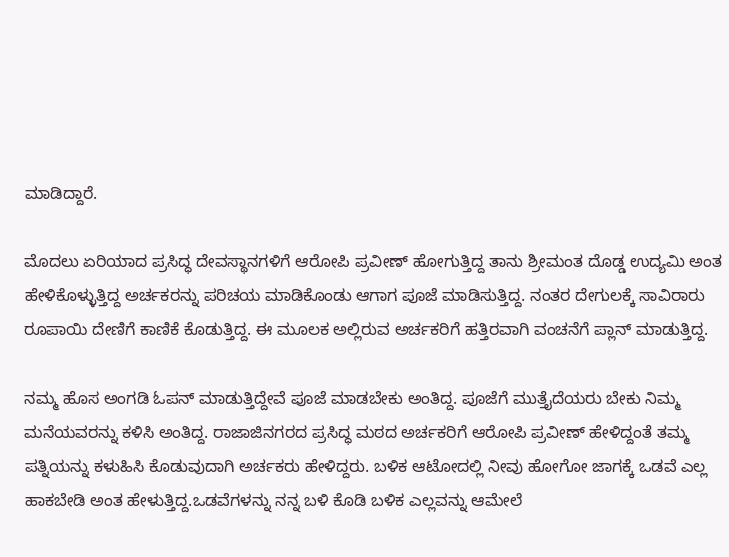ಮಾಡಿದ್ದಾರೆ.

ಮೊದಲು ಏರಿಯಾದ ಪ್ರಸಿದ್ಧ ದೇವಸ್ಥಾನಗಳಿಗೆ ಆರೋಪಿ ಪ್ರವೀಣ್ ಹೋಗುತ್ತಿದ್ದ ತಾನು ಶ್ರೀಮಂತ ದೊಡ್ಡ ಉದ್ಯಮಿ ಅಂತ ಹೇಳಿಕೊಳ್ಳುತ್ತಿದ್ದ ಅರ್ಚಕರನ್ನು ಪರಿಚಯ ಮಾಡಿಕೊಂಡು ಆಗಾಗ ಪೂಜೆ ಮಾಡಿಸುತ್ತಿದ್ದ. ನಂತರ ದೇಗುಲಕ್ಕೆ ಸಾವಿರಾರು ರೂಪಾಯಿ ದೇಣಿಗೆ ಕಾಣಿಕೆ ಕೊಡುತ್ತಿದ್ದ. ಈ ಮೂಲಕ ಅಲ್ಲಿರುವ ಅರ್ಚಕರಿಗೆ ಹತ್ತಿರವಾಗಿ ವಂಚನೆಗೆ ಪ್ಲಾನ್ ಮಾಡುತ್ತಿದ್ದ.

ನಮ್ಮ ಹೊಸ ಅಂಗಡಿ ಓಪನ್ ಮಾಡುತ್ತಿದ್ದೇವೆ ಪೂಜೆ ಮಾಡಬೇಕು ಅಂತಿದ್ದ. ಪೂಜೆಗೆ ಮುತ್ತೈದೆಯರು ಬೇಕು ನಿಮ್ಮ ಮನೆಯವರನ್ನು ಕಳಿಸಿ ಅಂತಿದ್ದ. ರಾಜಾಜಿನಗರದ ಪ್ರಸಿದ್ಧ ಮಠದ ಅರ್ಚಕರಿಗೆ ಆರೋಪಿ ಪ್ರವೀಣ್ ಹೇಳಿದ್ದಂತೆ ತಮ್ಮ ಪತ್ನಿಯನ್ನು ಕಳುಹಿಸಿ ಕೊಡುವುದಾಗಿ ಅರ್ಚಕರು ಹೇಳಿದ್ದರು. ಬಳಿಕ ಆಟೋದಲ್ಲಿ ನೀವು ಹೋಗೋ ಜಾಗಕ್ಕೆ ಒಡವೆ ಎಲ್ಲ ಹಾಕಬೇಡಿ ಅಂತ ಹೇಳುತ್ತಿದ್ದ.ಒಡವೆಗಳನ್ನು ನನ್ನ ಬಳಿ ಕೊಡಿ ಬಳಿಕ ಎಲ್ಲವನ್ನು ಆಮೇಲೆ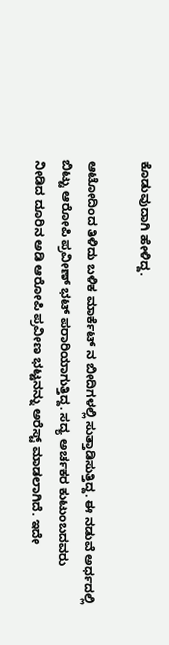ಕೊಡುವುದಾಗಿ ಹೇಳಿದ್ದ.

ಆಟೋದಿಂದ ತಿಳಿದು ಬಳಿಕ ಮಾರ್ಕೆಟ್ ನ ಬೀದಿಗಳಲ್ಲಿ ಸುತ್ತಾಡಿಸುತ್ತಿದ್ದ. ಈ ನಡುವೆ ಅರ್ಧದಲ್ಲಿ ಬಿಟ್ಟು ಆರೋಪಿ ಪ್ರವೀಣ್ ಭಟ್ ಪರಾರಿಯಾಗುತ್ತಿದ್ದ. ಸದ್ಯ ಅರ್ಚಕರ ಕುಟುಂಬದವರು ನೀಡಿದ ದೂರಿನ ಅಡಿ ಆರೋಪಿ ಪ್ರವೀಣ ಭಟ್ಟನನ್ನು ಅರೆಸ್ಟ್ ಮಾಡಲಾಗಿದೆ. ಇದೇ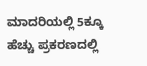ಮಾದರಿಯಲ್ಲಿ 5ಕ್ಕೂ ಹೆಚ್ಚು ಪ್ರಕರಣದಲ್ಲಿ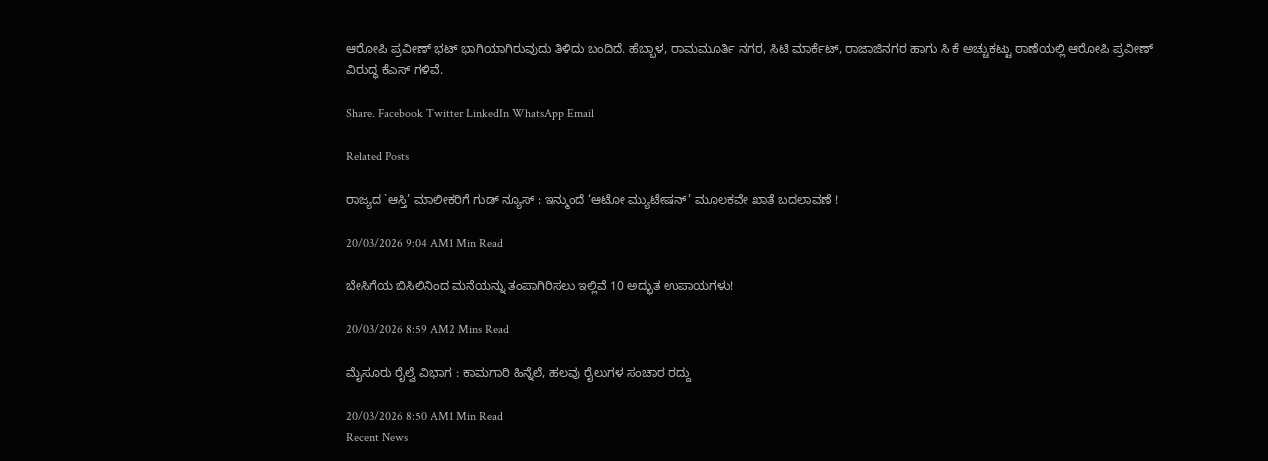ಆರೋಪಿ ಪ್ರವೀಣ್ ಭಟ್ ಭಾಗಿಯಾಗಿರುವುದು ತಿಳಿದು ಬಂದಿದೆ. ಹೆಬ್ಬಾಳ, ರಾಮಮೂರ್ತಿ ನಗರ, ಸಿಟಿ ಮಾರ್ಕೆಟ್, ರಾಜಾಜಿನಗರ ಹಾಗು ಸಿ ಕೆ ಅಚ್ಚುಕಟ್ಟು ಠಾಣೆಯಲ್ಲಿ ಆರೋಪಿ ಪ್ರವೀಣ್ ವಿರುದ್ಧ ಕೆಎಸ್ ಗಳಿವೆ.

Share. Facebook Twitter LinkedIn WhatsApp Email

Related Posts

ರಾಜ್ಯದ `ಆಸ್ತಿ’ ಮಾಲೀಕರಿಗೆ ಗುಡ್ ನ್ಯೂಸ್ : ಇನ್ಮುಂದೆ ‘ಆಟೋ ಮ್ಯುಟೇಷನ್’ ಮೂಲಕವೇ ಖಾತೆ ಬದಲಾವಣೆ !

20/03/2026 9:04 AM1 Min Read

ಬೇಸಿಗೆಯ ಬಿಸಿಲಿನಿಂದ ಮನೆಯನ್ನು ತಂಪಾಗಿರಿಸಲು ಇಲ್ಲಿವೆ 10 ಅದ್ಭುತ ಉಪಾಯಗಳು!

20/03/2026 8:59 AM2 Mins Read

ಮೈಸೂರು ರೈಲ್ವೆ ವಿಭಾಗ : ಕಾಮಗಾರಿ ಹಿನ್ನೆಲೆ, ಹಲವು ರೈಲುಗಳ ಸಂಚಾರ ರದ್ದು

20/03/2026 8:50 AM1 Min Read
Recent News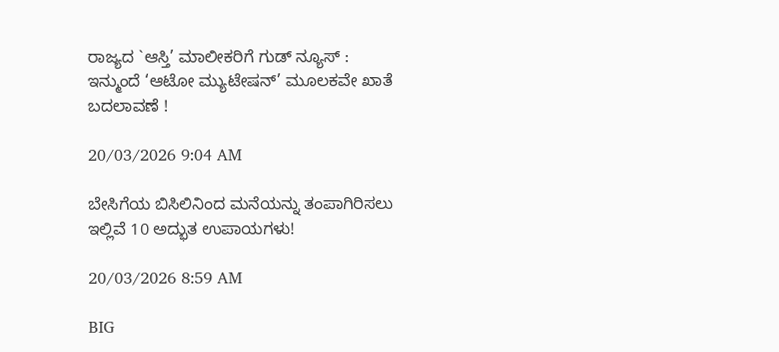ರಾಜ್ಯದ `ಆಸ್ತಿ’ ಮಾಲೀಕರಿಗೆ ಗುಡ್ ನ್ಯೂಸ್ : ಇನ್ಮುಂದೆ ‘ಆಟೋ ಮ್ಯುಟೇಷನ್’ ಮೂಲಕವೇ ಖಾತೆ ಬದಲಾವಣೆ !

20/03/2026 9:04 AM

ಬೇಸಿಗೆಯ ಬಿಸಿಲಿನಿಂದ ಮನೆಯನ್ನು ತಂಪಾಗಿರಿಸಲು ಇಲ್ಲಿವೆ 10 ಅದ್ಭುತ ಉಪಾಯಗಳು!

20/03/2026 8:59 AM

BIG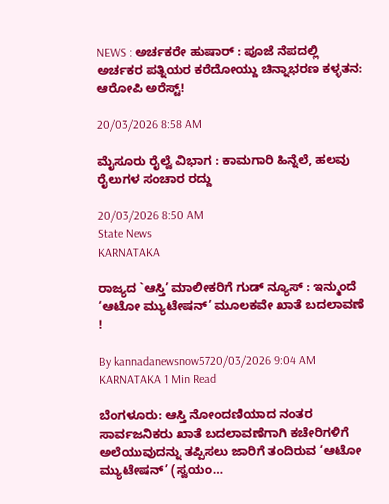NEWS : ಅರ್ಚಕರೇ ಹುಷಾರ್ : ಪೂಜೆ ನೆಪದಲ್ಲಿ ಅರ್ಚಕರ ಪತ್ನಿಯರ ಕರೆದೋಯ್ದು ಚಿನ್ನಾಭರಣ ಕಳ್ಳತನ: ಆರೋಪಿ ಅರೆಸ್ಟ್!

20/03/2026 8:58 AM

ಮೈಸೂರು ರೈಲ್ವೆ ವಿಭಾಗ : ಕಾಮಗಾರಿ ಹಿನ್ನೆಲೆ, ಹಲವು ರೈಲುಗಳ ಸಂಚಾರ ರದ್ದು

20/03/2026 8:50 AM
State News
KARNATAKA

ರಾಜ್ಯದ `ಆಸ್ತಿ’ ಮಾಲೀಕರಿಗೆ ಗುಡ್ ನ್ಯೂಸ್ : ಇನ್ಮುಂದೆ ‘ಆಟೋ ಮ್ಯುಟೇಷನ್’ ಮೂಲಕವೇ ಖಾತೆ ಬದಲಾವಣೆ !

By kannadanewsnow5720/03/2026 9:04 AM KARNATAKA 1 Min Read

ಬೆಂಗಳೂರು: ಆಸ್ತಿ ನೋಂದಣಿಯಾದ ನಂತರ ಸಾರ್ವಜನಿಕರು ಖಾತೆ ಬದಲಾವಣೆಗಾಗಿ ಕಚೇರಿಗಳಿಗೆ ಅಲೆಯುವುದನ್ನು ತಪ್ಪಿಸಲು ಜಾರಿಗೆ ತಂದಿರುವ ‘ಆಟೋ ಮ್ಯುಟೇಷನ್’ (ಸ್ವಯಂ…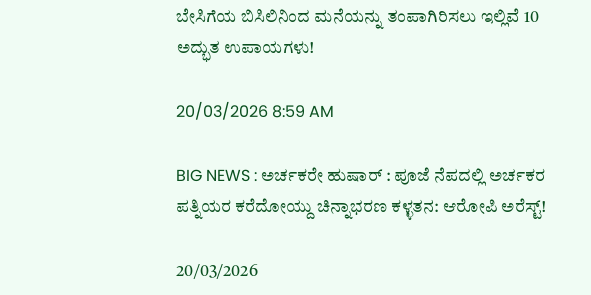ಬೇಸಿಗೆಯ ಬಿಸಿಲಿನಿಂದ ಮನೆಯನ್ನು ತಂಪಾಗಿರಿಸಲು ಇಲ್ಲಿವೆ 10 ಅದ್ಭುತ ಉಪಾಯಗಳು!

20/03/2026 8:59 AM

BIG NEWS : ಅರ್ಚಕರೇ ಹುಷಾರ್ : ಪೂಜೆ ನೆಪದಲ್ಲಿ ಅರ್ಚಕರ ಪತ್ನಿಯರ ಕರೆದೋಯ್ದು ಚಿನ್ನಾಭರಣ ಕಳ್ಳತನ: ಆರೋಪಿ ಅರೆಸ್ಟ್!

20/03/2026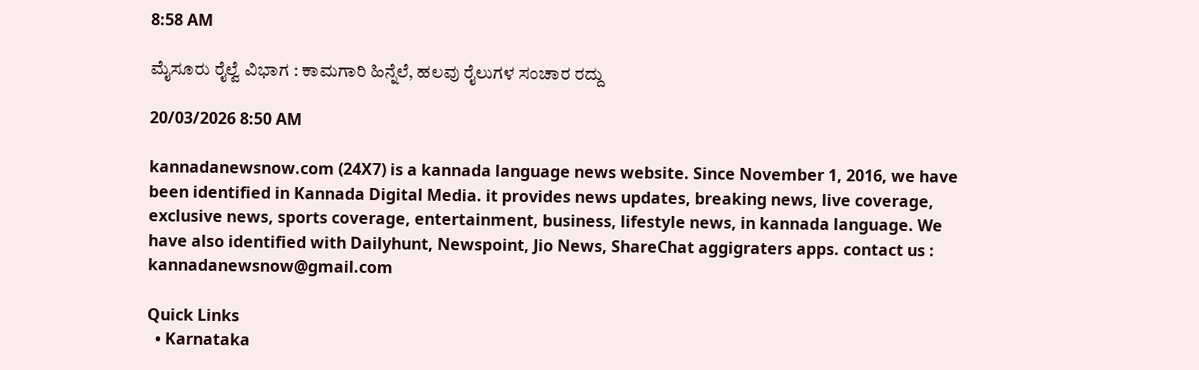8:58 AM

ಮೈಸೂರು ರೈಲ್ವೆ ವಿಭಾಗ : ಕಾಮಗಾರಿ ಹಿನ್ನೆಲೆ, ಹಲವು ರೈಲುಗಳ ಸಂಚಾರ ರದ್ದು

20/03/2026 8:50 AM

kannadanewsnow.com (24X7) is a kannada language news website. Since November 1, 2016, we have been identified in Kannada Digital Media. it provides news updates, breaking news, live coverage, exclusive news, sports coverage, entertainment, business, lifestyle news, in kannada language. We have also identified with Dailyhunt, Newspoint, Jio News, ShareChat aggigraters apps. contact us : kannadanewsnow@gmail.com

Quick Links
  • Karnataka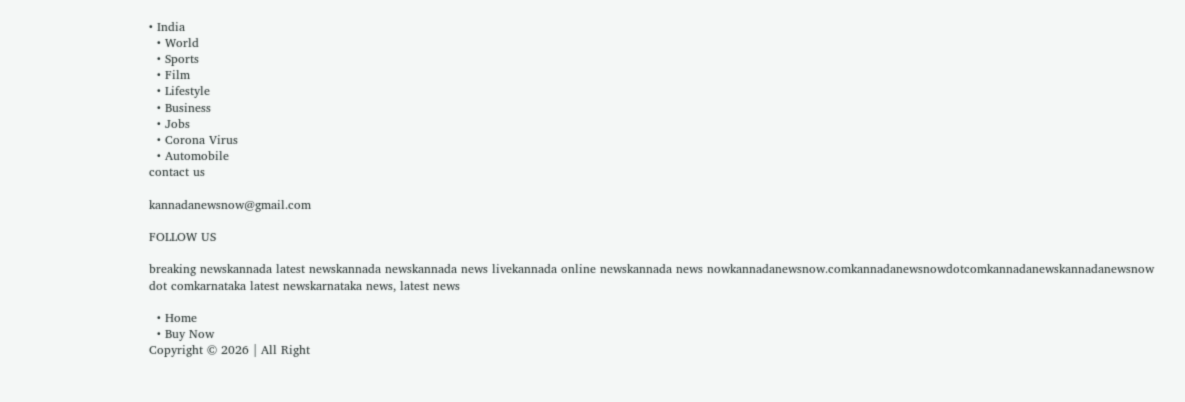• India
  • World
  • Sports
  • Film
  • Lifestyle
  • Business
  • Jobs
  • Corona Virus
  • Automobile
contact us

kannadanewsnow@gmail.com

FOLLOW US

breaking newskannada latest newskannada newskannada news livekannada online newskannada news nowkannadanewsnow.comkannadanewsnowdotcomkannadanewskannadanewsnow dot comkarnataka latest newskarnataka news, latest news

  • Home
  • Buy Now
Copyright © 2026 | All Right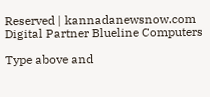Reserved | kannadanewsnow.com
Digital Partner Blueline Computers

Type above and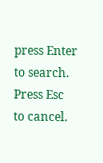press Enter to search. Press Esc to cancel.